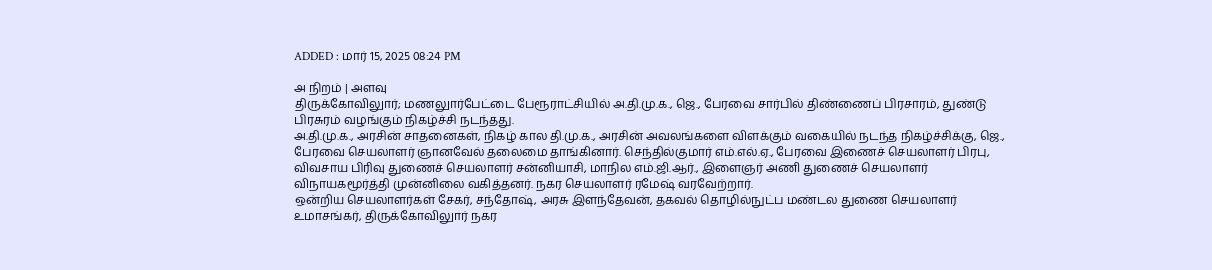ADDED : மார் 15, 2025 08:24 PM

அ நிறம் | அளவு
திருக்கோவிலுார்; மணலுார்பேட்டை பேரூராட்சியில் அ.தி.மு.க., ஜெ., பேரவை சார்பில் திண்ணைப் பிரசாரம், துண்டு பிரசுரம் வழங்கும் நிகழ்ச்சி நடந்தது.
அ.தி.மு.க., அரசின் சாதனைகள், நிகழ் கால தி.மு.க., அரசின் அவலங்களை விளக்கும் வகையில் நடந்த நிகழ்ச்சிக்கு, ஜெ., பேரவை செயலாளர் ஞானவேல் தலைமை தாங்கினார். செந்தில்குமார் எம்.எல்.ஏ., பேரவை இணைச் செயலாளர் பிரபு, விவசாய பிரிவு துணைச் செயலாளர் சன்னியாசி, மாநில எம்.ஜி.ஆர்., இளைஞர் அணி துணைச் செயலாளர் விநாயகமூர்த்தி முன்னிலை வகித்தனர். நகர செயலாளர் ரமேஷ் வரவேற்றார்.
ஒன்றிய செயலாளர்கள் சேகர், சந்தோஷ், அரசு இளந்தேவன், தகவல் தொழில்நுட்ப மண்டல துணை செயலாளர் உமாசங்கர், திருக்கோவிலுார் நகர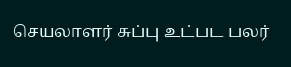செயலாளர் சுப்பு உட்பட பலர்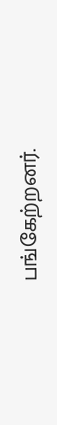பங்கேற்றனர்.